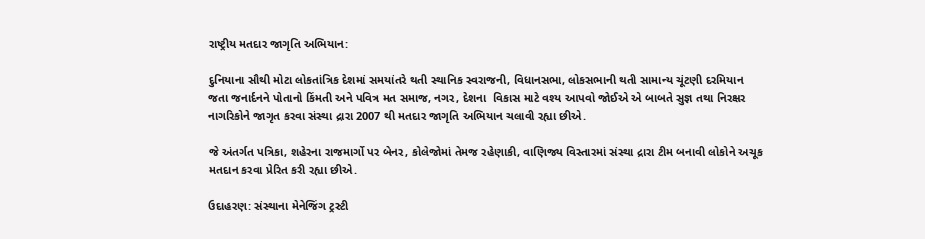રાષ્ટ્રીય મતદાર જાગૃતિ અભિયાન:

દુનિયાના સૌથી મોટા લોકતાંત્રિક દેશમાં સમયાંતરે થતી સ્થાનિક સ્વરાજની, વિધાનસભા, લોકસભાની થતી સામાન્ય ચૂંટણી દરમિયાન જતા જનાર્દનને પોતાનો કિંમતી અને પવિત્ર મત સમાજ, નગર, દેશના  વિકાસ માટે વશ્ય આપવો જોઈએ એ બાબતે સુજ્ઞ તથા નિરક્ષર નાગરિકોને જાગૃત કરવા સંસ્થા દ્રારા 2007 થી મતદાર જાગૃતિ અભિયાન ચલાવી રહ્યા છીએ.

જે અંતર્ગત પત્રિકા, શહેરના રાજમાર્ગો પર બેનર, કોલેજોમાં તેમજ રહેણાકી, વાણિજ્ય વિસ્તારમાં સંસ્થા દ્રારા ટીમ બનાવી લોકોને અચૂક મતદાન કરવા પ્રેરિત કરી રહ્યા છીએ.

ઉદાહરણ: સંસ્થાના મેનેજિંગ ટ્રસ્ટી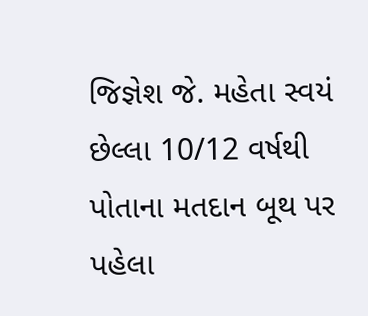જિજ્ઞેશ જે. મહેતા સ્વયં છેલ્લા 10/12 વર્ષથી પોતાના મતદાન બૂથ પર પહેલા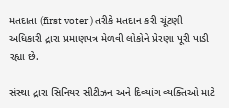મતદાતા (first voter ) તરીકે મતદાન કરી ચૂંટણી અધિકારી દ્રારા પ્રમાણપત્ર મેળવી લોકોને પ્રેરણા પૂરી પાડી રહ્યા છે.

સંસ્થા દ્રારા સિનિયર સીટીઝન અને દિવ્યાંગ વ્યક્તિઓ માટે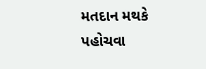મતદાન મથકે પહોચવા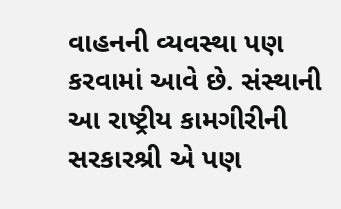વાહનની વ્યવસ્થા પણ કરવામાં આવે છે. સંસ્થાની આ રાષ્ટ્રીય કામગીરીની સરકારશ્રી એ પણ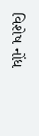વિશેષ નોંધ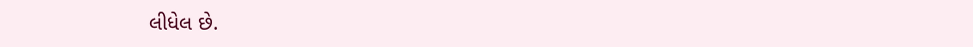લીધેલ છે.